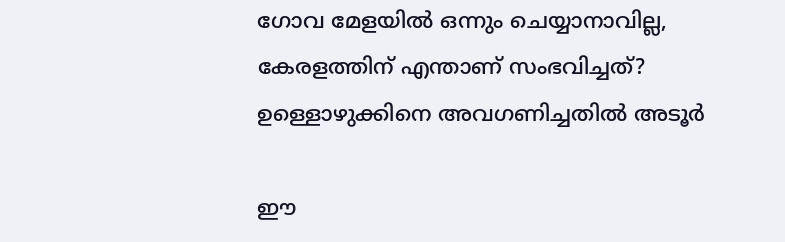ഗോവ മേളയില്‍ ഒന്നും ചെയ്യാനാവില്ല, കേരളത്തിന് എന്താണ് സംഭവിച്ചത്? ഉള്ളൊഴുക്കിനെ അവഗണിച്ചതില്‍ അടൂര്‍

ഈ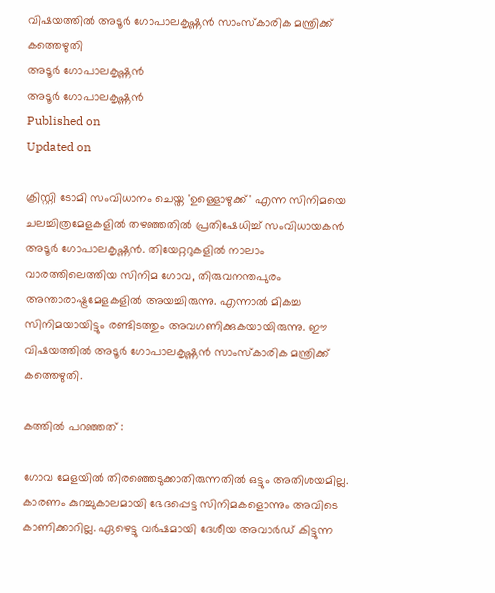വിഷയത്തില്‍ അടൂര്‍ ഗോപാലകൃഷ്ണന്‍ സാംസ്‌കാരിക മന്ത്രിക്ക് കത്തെഴുതി
അടൂർ ഗോപാലകൃഷ്ണന്‍
അടൂർ ഗോപാലകൃഷ്ണന്‍
Published on
Updated on

ക്രിസ്റ്റി ടോമി സംവിധാനം ചെയ്ത 'ഉള്ളൊഴുക്ക്' എന്ന സിനിമയെ ചലച്ചിത്രമേളകളില്‍ തഴഞ്ഞതില്‍ പ്രതിഷേധിച്ച് സംവിധായകന്‍ അടൂര്‍ ഗോപാലകൃഷ്ണന്‍. തിയേറ്ററുകളില്‍ നാലാം വാരത്തിലെത്തിയ സിനിമ ഗോവ, തിരുവനന്തപുരം അന്താരാഷ്ട്രമേളകളില്‍ അയച്ചിരുന്നു. എന്നാല്‍ മികച്ച സിനിമയായിട്ടും രണ്ടിടത്തും അവഗണിക്കുകയായിരുന്നു. ഈ വിഷയത്തില്‍ അടൂര്‍ ഗോപാലകൃഷ്ണന്‍ സാംസ്‌കാരിക മന്ത്രിക്ക് കത്തെഴുതി.

കത്തില്‍ പറഞ്ഞത് :

ഗോവ മേളയില്‍ തിരഞ്ഞെടുക്കാതിരുന്നതില്‍ ഒട്ടും അതിശയമില്ല. കാരണം കുറച്ചുകാലമായി ഭേദപ്പെട്ട സിനിമകളൊന്നും അവിടെ കാണിക്കാറില്ല. ഏഴെട്ടു വര്‍ഷമായി ദേശീയ അവാര്‍ഡ് കിട്ടുന്ന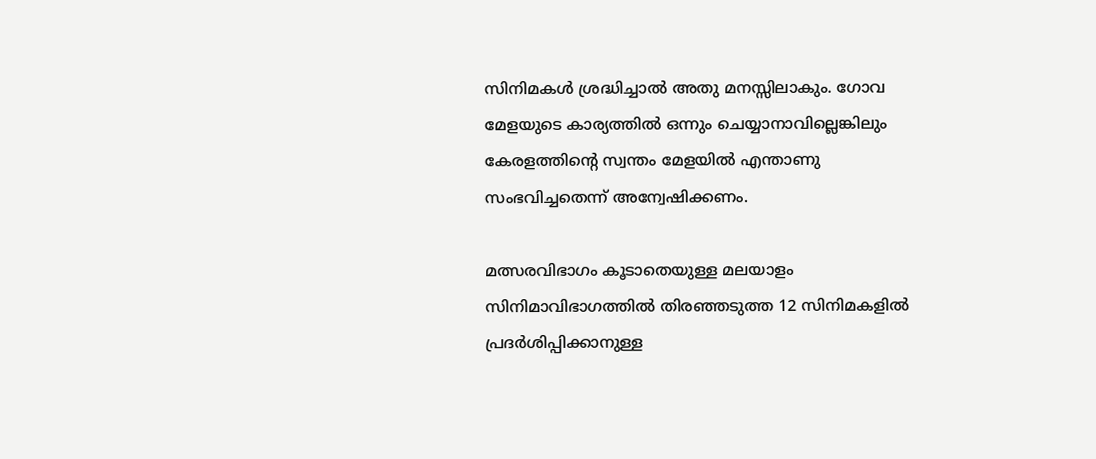സിനിമകള്‍ ശ്രദ്ധിച്ചാല്‍ അതു മനസ്സിലാകും. ഗോവ മേളയുടെ കാര്യത്തില്‍ ഒന്നും ചെയ്യാനാവില്ലെങ്കിലും കേരളത്തിന്റെ സ്വന്തം മേളയില്‍ എന്താണു സംഭവിച്ചതെന്ന് അന്വേഷിക്കണം.

മത്സരവിഭാഗം കൂടാതെയുള്ള മലയാളം സിനിമാവിഭാഗത്തില്‍ തിരഞ്ഞടുത്ത 12 സിനിമകളില്‍ പ്രദര്‍ശിപ്പിക്കാനുള്ള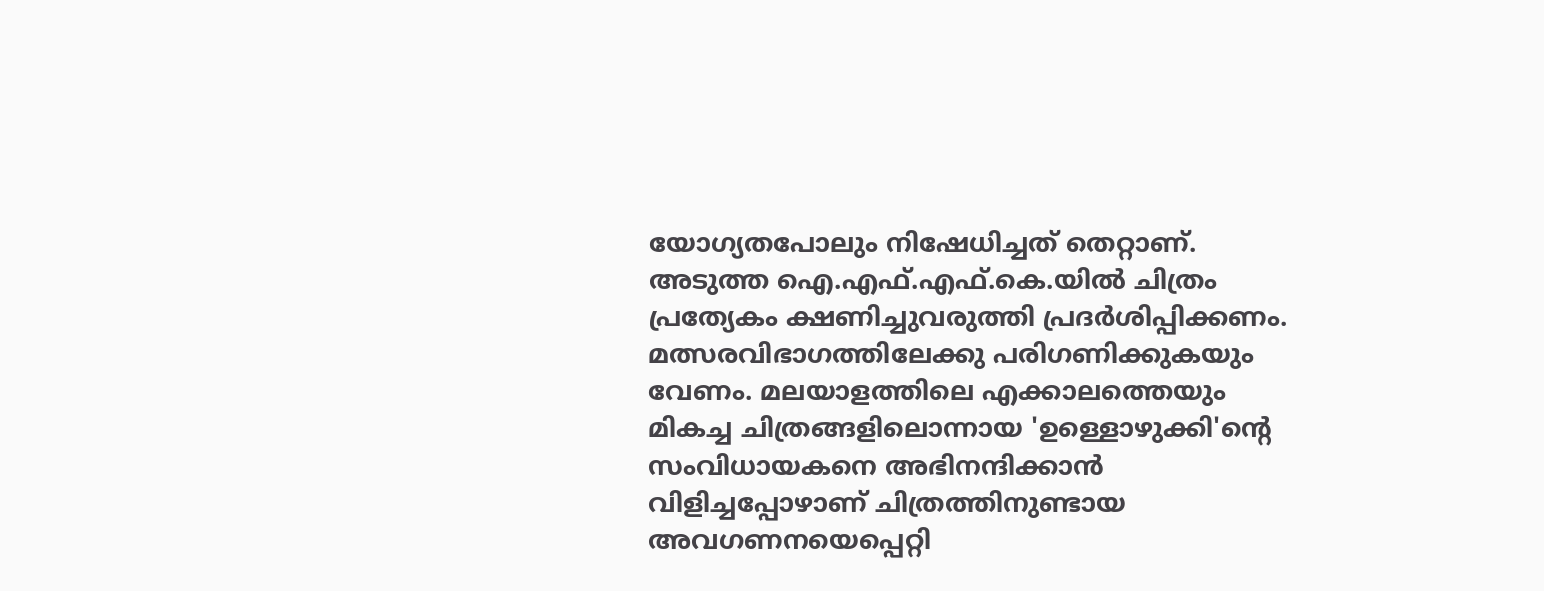യോഗ്യതപോലും നിഷേധിച്ചത് തെറ്റാണ്. അടുത്ത ഐ.എഫ്.എഫ്.കെ.യില്‍ ചിത്രം പ്രത്യേകം ക്ഷണിച്ചുവരുത്തി പ്രദര്‍ശിപ്പിക്കണം. മത്സരവിഭാഗത്തിലേക്കു പരിഗണിക്കുകയും വേണം. മലയാളത്തിലെ എക്കാലത്തെയും മികച്ച ചിത്രങ്ങളിലൊന്നായ 'ഉള്ളൊഴുക്കി'ന്റെ സംവിധായകനെ അഭിനന്ദിക്കാന്‍ വിളിച്ചപ്പോഴാണ് ചിത്രത്തിനുണ്ടായ അവഗണനയെപ്പെറ്റി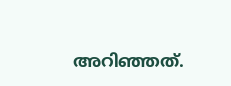അറിഞ്ഞത്.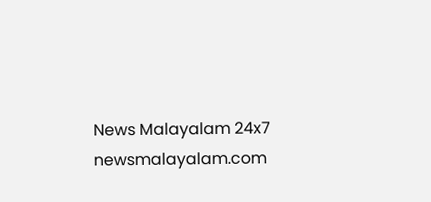News Malayalam 24x7
newsmalayalam.com